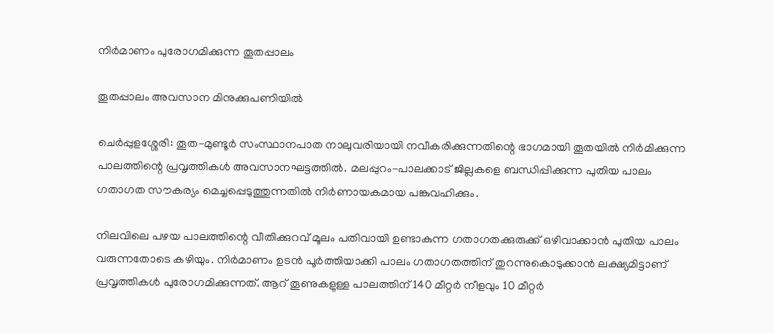നിർമാണം പുരോഗമിക്കുന്ന തൂതപ്പാലം

തൂതപ്പാലം അവസാന മിനുക്കുപണിയിൽ

ചെർപ്പുളശ്ശേരി: തൂത-മുണ്ടൂർ സംസ്ഥാനപാത നാലുവരിയായി നവീകരിക്കുന്നതിന്റെ ഭാഗമായി തൂതയിൽ നിർമിക്കുന്ന പാലത്തിന്റെ പ്രവൃത്തികൾ അവസാനഘട്ടത്തിൽ. മലപ്പുറം-പാലക്കാട് ജില്ലകളെ ബന്ധിപ്പിക്കുന്ന പുതിയ പാലം ഗതാഗത സൗകര്യം മെച്ചപ്പെടുത്തുന്നതിൽ നിർണായകമായ പങ്കുവഹിക്കും.

നിലവിലെ പഴയ പാലത്തിന്റെ വീതിക്കുറവ് മൂലം പതിവായി ഉണ്ടാകുന്ന ഗതാഗതക്കുരുക്ക് ഒഴിവാക്കാൻ പുതിയ പാലം വരുന്നതോടെ കഴിയും. നിർമാണം ഉടൻ പൂർത്തിയാക്കി പാലം ഗതാഗതത്തിന് തുറന്നുകൊടുക്കാൻ ലക്ഷ്യമിട്ടാണ് പ്രവൃത്തികൾ പുരോഗമിക്കുന്നത്. ആറ് തൂണുകളുള്ള പാലത്തിന് 140 മീറ്റർ നീളവും 10 മീറ്റർ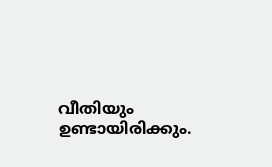വീതിയും ഉണ്ടായിരിക്കും.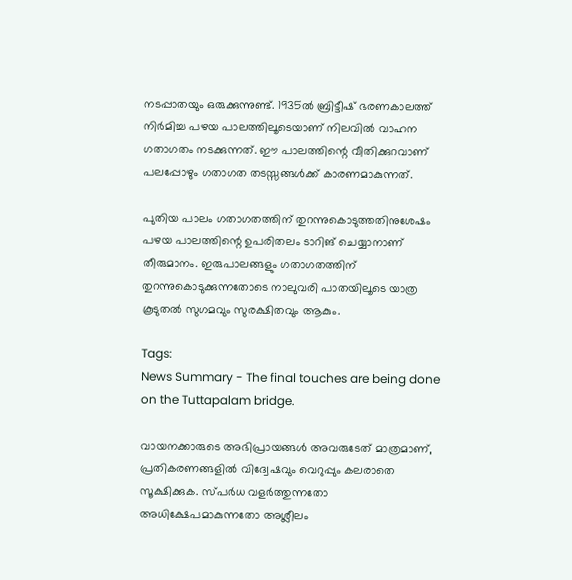നടപ്പാതയും ഒരുക്കുന്നുണ്ട്. 1935ൽ ബ്രിട്ടീഷ് ഭരണകാലത്ത് നിർമിച്ച പഴയ പാലത്തിലൂടെയാണ് നിലവിൽ വാഹന ഗതാഗതം നടക്കുന്നത്. ഈ പാലത്തിന്റെ വീതിക്കുറവാണ് പലപ്പോഴും ഗതാഗത തടസ്സങ്ങൾക്ക് കാരണമാകുന്നത്.

പുതിയ പാലം ഗതാഗതത്തിന് തുറന്നുകൊടുത്തതിനുശേഷം പഴയ പാലത്തിന്റെ ഉപരിതലം ടാറിങ് ചെയ്യാനാണ് തീരുമാനം. ഇരുപാലങ്ങളും ഗതാഗതത്തിന് തുറന്നുകൊടുക്കുന്നതോടെ നാലുവരി പാതയിലൂടെ യാത്ര കൂടുതൽ സുഗമവും സുരക്ഷിതവും ആകും.

Tags:
News Summary - The final touches are being done on the Tuttapalam bridge.

വായനക്കാരുടെ അഭിപ്രായങ്ങള്‍ അവരുടേത് മാത്രമാണ്, പ്രതികരണങ്ങളിൽ വിദ്വേഷവും വെറുപ്പും കലരാതെ സൂക്ഷിക്കുക. സ്പർധ വളർത്തുന്നതോ അധിക്ഷേപമാകുന്നതോ അശ്ലീലം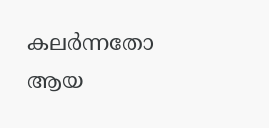കലർന്നതോ ആയ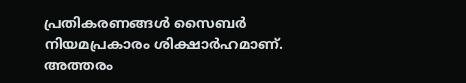പ്രതികരണങ്ങൾ സൈബർ നിയമപ്രകാരം ശിക്ഷാർഹമാണ്. അത്തരം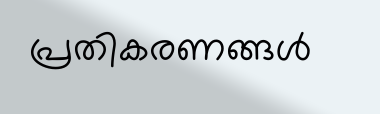പ്രതികരണങ്ങൾ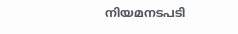നിയമനടപടി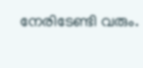നേരിടേണ്ടി വരും.